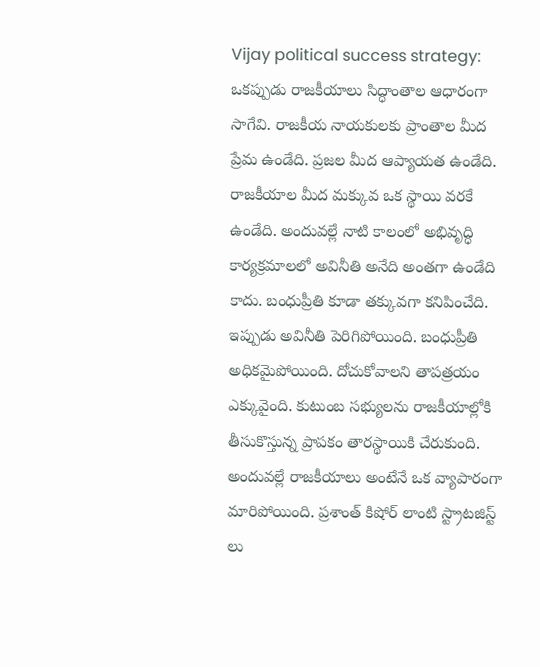Vijay political success strategy: ఒకప్పుడు రాజకీయాలు సిద్ధాంతాల ఆధారంగా సాగేవి. రాజకీయ నాయకులకు ప్రాంతాల మీద ప్రేమ ఉండేది. ప్రజల మీద ఆప్యాయత ఉండేది. రాజకీయాల మీద మక్కువ ఒక స్థాయి వరకే ఉండేది. అందువల్లే నాటి కాలంలో అభివృద్ధి కార్యక్రమాలలో అవినీతి అనేది అంతగా ఉండేది కాదు. బంధుప్రీతి కూడా తక్కువగా కనిపించేది. ఇప్పుడు అవినీతి పెరిగిపోయింది. బంధుప్రీతి అధికమైపోయింది. దోచుకోవాలని తాపత్రయం ఎక్కువైంది. కుటుంబ సభ్యులను రాజకీయాల్లోకి తీసుకొస్తున్న ప్రాపకం తారస్థాయికి చేరుకుంది. అందువల్లే రాజకీయాలు అంటేనే ఒక వ్యాపారంగా మారిపోయింది. ప్రశాంత్ కిషోర్ లాంటి స్ట్రాటజిస్ట్ లు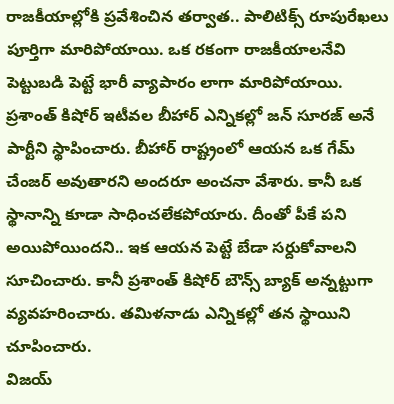రాజకీయాల్లోకి ప్రవేశించిన తర్వాత.. పాలిటిక్స్ రూపురేఖలు పూర్తిగా మారిపోయాయి. ఒక రకంగా రాజకీయాలనేవి పెట్టుబడి పెట్టే భారీ వ్యాపారం లాగా మారిపోయాయి.
ప్రశాంత్ కిషోర్ ఇటీవల బీహార్ ఎన్నికల్లో జన్ సూరజ్ అనే పార్టీని స్థాపించారు. బీహార్ రాష్ట్రంలో ఆయన ఒక గేమ్ చేంజర్ అవుతారని అందరూ అంచనా వేశారు. కానీ ఒక స్థానాన్ని కూడా సాధించలేకపోయారు. దీంతో పీకే పని అయిపోయిందని.. ఇక ఆయన పెట్టే బేడా సర్దుకోవాలని సూచించారు. కానీ ప్రశాంత్ కిషోర్ బౌన్స్ బ్యాక్ అన్నట్టుగా వ్యవహరించారు. తమిళనాడు ఎన్నికల్లో తన స్థాయిని చూపించారు.
విజయ్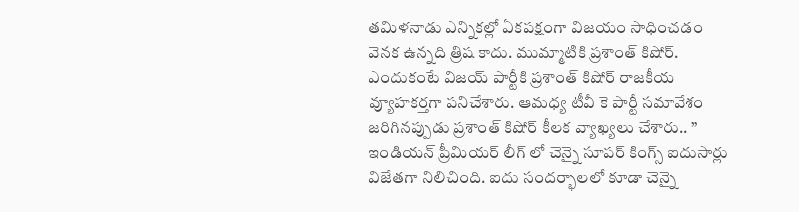తమిళనాడు ఎన్నికల్లో ఏకపక్షంగా విజయం సాధించడం వెనక ఉన్నది త్రిష కాదు. ముమ్మాటికి ప్రశాంత్ కిషోర్. ఎందుకంటే విజయ్ పార్టీకి ప్రశాంత్ కిషోర్ రాజకీయ వ్యూహకర్తగా పనిచేశారు. ఆమధ్య టీవీ కె పార్టీ సమావేశం జరిగినప్పుడు ప్రశాంత్ కిషోర్ కీలక వ్యాఖ్యలు చేశారు.. ” ఇండియన్ ప్రీమియర్ లీగ్ లో చెన్నై సూపర్ కింగ్స్ ఐదుసార్లు విజేతగా నిలిచింది. ఐదు సందర్భాలలో కూడా చెన్నై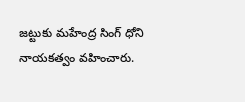జట్టుకు మహేంద్ర సింగ్ ధోని నాయకత్వం వహించారు.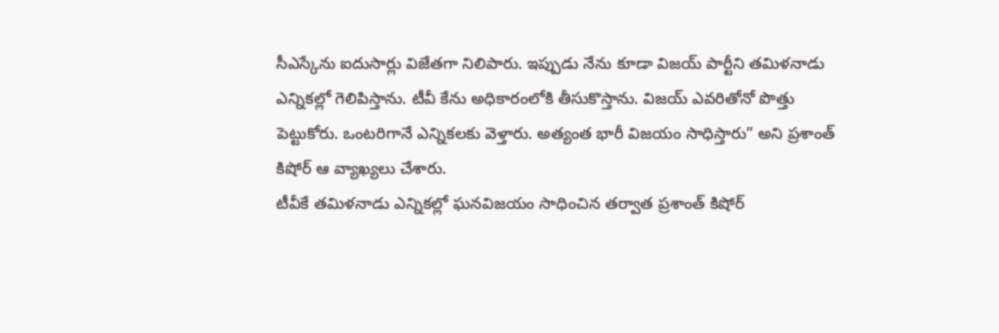సీఎస్కేను ఐదుసార్లు విజేతగా నిలిపారు. ఇప్పుడు నేను కూడా విజయ్ పార్టీని తమిళనాడు ఎన్నికల్లో గెలిపిస్తాను. టీవీ కేను అధికారంలోకి తీసుకొస్తాను. విజయ్ ఎవరితోనో పొత్తు పెట్టుకోరు. ఒంటరిగానే ఎన్నికలకు వెళ్తారు. అత్యంత భారీ విజయం సాధిస్తారు” అని ప్రశాంత్ కిషోర్ ఆ వ్యాఖ్యలు చేశారు.
టీవీకే తమిళనాడు ఎన్నికల్లో ఘనవిజయం సాధించిన తర్వాత ప్రశాంత్ కిషోర్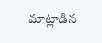మాట్లాడిన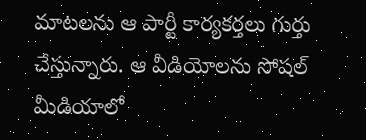మాటలను ఆ పార్టీ కార్యకర్తలు గుర్తు చేస్తున్నారు. ఆ వీడియోలను సోషల్ మీడియాలో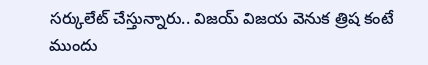సర్కులేట్ చేస్తున్నారు.. విజయ్ విజయ వెనుక త్రిష కంటే ముందు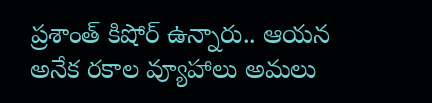ప్రశాంత్ కిషోర్ ఉన్నారు.. ఆయన అనేక రకాల వ్యూహాలు అమలు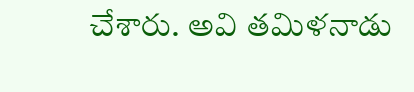చేశారు. అవి తమిళనాడు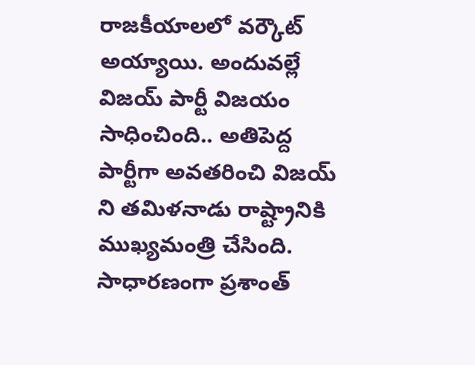రాజకీయాలలో వర్కౌట్ అయ్యాయి. అందువల్లే విజయ్ పార్టీ విజయం సాధించింది.. అతిపెద్ద పార్టీగా అవతరించి విజయ్ ని తమిళనాడు రాష్ట్రానికి ముఖ్యమంత్రి చేసింది. సాధారణంగా ప్రశాంత్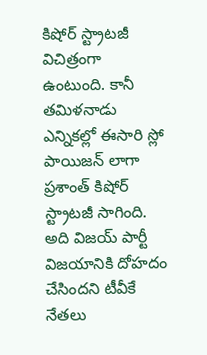కిషోర్ స్ట్రాటజీ విచిత్రంగా ఉంటుంది. కానీ తమిళనాడు ఎన్నికల్లో ఈసారి స్లో పాయిజన్ లాగా ప్రశాంత్ కిషోర్ స్ట్రాటజీ సాగింది. అది విజయ్ పార్టీ విజయానికి దోహదం చేసిందని టీవీకే నేతలు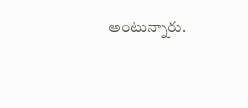అంటున్నారు.